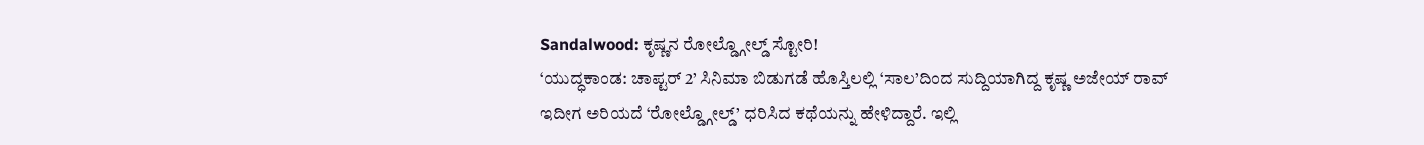Sandalwood: ಕೃಷ್ಣನ ರೋಲ್ಡ್ಗೋಲ್ಡ್ ಸ್ಟೋರಿ!
‘ಯುದ್ಧಕಾಂಡ: ಚಾಪ್ಟರ್ 2’ ಸಿನಿಮಾ ಬಿಡುಗಡೆ ಹೊಸ್ತಿಲಲ್ಲಿ ‘ಸಾಲ’ದಿಂದ ಸುದ್ದಿಯಾಗಿದ್ದ ಕೃಷ್ಣ ಅಜೇಯ್ ರಾವ್ ಇದೀಗ ಅರಿಯದೆ ‘ರೋಲ್ಡ್ಗೋಲ್ಡ್’ ಧರಿಸಿದ ಕಥೆಯನ್ನು ಹೇಳಿದ್ದಾರೆ. ಇಲ್ಲಿ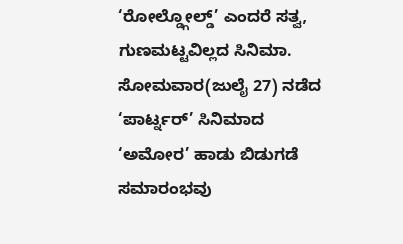‘ರೋಲ್ಡ್ಗೋಲ್ಡ್’ ಎಂದರೆ ಸತ್ವ, ಗುಣಮಟ್ಟವಿಲ್ಲದ ಸಿನಿಮಾ. ಸೋಮವಾರ(ಜುಲೈ 27) ನಡೆದ ‘ಪಾರ್ಟ್ನರ್’ ಸಿನಿಮಾದ ‘ಅಮೋರ’ ಹಾಡು ಬಿಡುಗಡೆ ಸಮಾರಂಭವು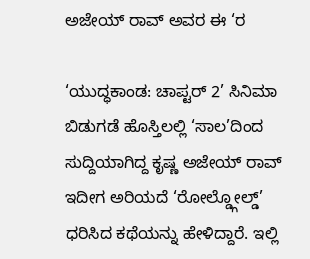ಅಜೇಯ್ ರಾವ್ ಅವರ ಈ ‘ರ

‘ಯುದ್ಧಕಾಂಡ: ಚಾಪ್ಟರ್ 2’ ಸಿನಿಮಾ ಬಿಡುಗಡೆ ಹೊಸ್ತಿಲಲ್ಲಿ ‘ಸಾಲ’ದಿಂದ ಸುದ್ದಿಯಾಗಿದ್ದ ಕೃಷ್ಣ ಅಜೇಯ್ ರಾವ್ ಇದೀಗ ಅರಿಯದೆ ‘ರೋಲ್ಡ್ಗೋಲ್ಡ್’ ಧರಿಸಿದ ಕಥೆಯನ್ನು ಹೇಳಿದ್ದಾರೆ. ಇಲ್ಲಿ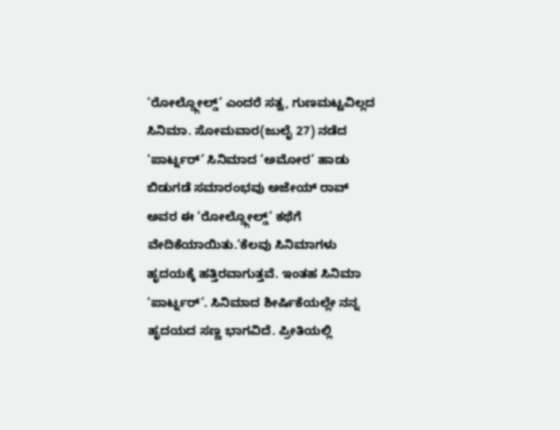‘ರೋಲ್ಡ್ಗೋಲ್ಡ್’ ಎಂದರೆ ಸತ್ವ, ಗುಣಮಟ್ಟವಿಲ್ಲದ ಸಿನಿಮಾ. ಸೋಮವಾರ(ಜುಲೈ 27) ನಡೆದ ‘ಪಾರ್ಟ್ನರ್’ ಸಿನಿಮಾದ ‘ಅಮೋರ’ ಹಾಡು ಬಿಡುಗಡೆ ಸಮಾರಂಭವು ಅಜೇಯ್ ರಾವ್ ಅವರ ಈ ‘ರೋಲ್ಡ್ಗೋಲ್ಡ್’ ಕಥೆಗೆ ವೇದಿಕೆಯಾಯಿತು.‘ಕೆಲವು ಸಿನಿಮಾಗಳು ಹೃದಯಕ್ಕೆ ಹತ್ತಿರವಾಗುತ್ತವೆ. ಇಂತಹ ಸಿನಿಮಾ ‘ಪಾರ್ಟ್ನರ್’. ಸಿನಿಮಾದ ಶೀರ್ಷಿಕೆಯಲ್ಲೇ ನನ್ನ ಹೃದಯದ ಸಣ್ಣ ಭಾಗವಿದೆ. ಪ್ರೀತಿಯಲ್ಲಿ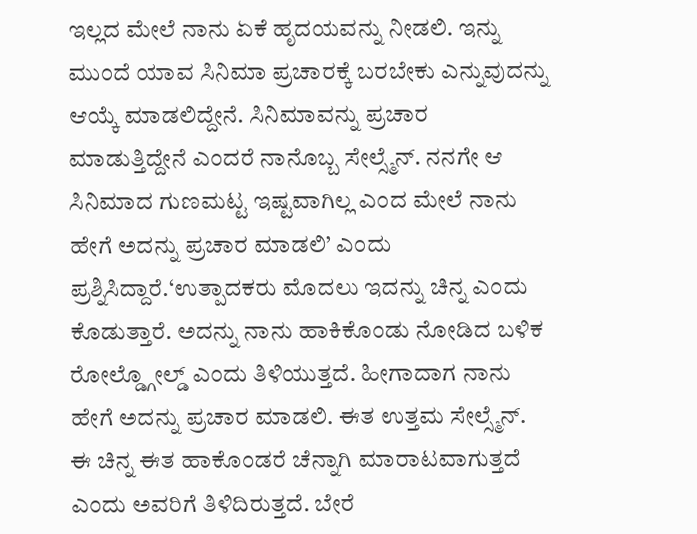ಇಲ್ಲದ ಮೇಲೆ ನಾನು ಏಕೆ ಹೃದಯವನ್ನು ನೀಡಲಿ. ಇನ್ನು ಮುಂದೆ ಯಾವ ಸಿನಿಮಾ ಪ್ರಚಾರಕ್ಕೆ ಬರಬೇಕು ಎನ್ನುವುದನ್ನು ಆಯ್ಕೆ ಮಾಡಲಿದ್ದೇನೆ. ಸಿನಿಮಾವನ್ನು ಪ್ರಚಾರ ಮಾಡುತ್ತಿದ್ದೇನೆ ಎಂದರೆ ನಾನೊಬ್ಬ ಸೇಲ್ಸ್ಮೆನ್. ನನಗೇ ಆ ಸಿನಿಮಾದ ಗುಣಮಟ್ಟ ಇಷ್ಟವಾಗಿಲ್ಲ ಎಂದ ಮೇಲೆ ನಾನು ಹೇಗೆ ಅದನ್ನು ಪ್ರಚಾರ ಮಾಡಲಿ’ ಎಂದು ಪ್ರಶ್ನಿಸಿದ್ದಾರೆ.‘ಉತ್ಪಾದಕರು ಮೊದಲು ಇದನ್ನು ಚಿನ್ನ ಎಂದು ಕೊಡುತ್ತಾರೆ. ಅದನ್ನು ನಾನು ಹಾಕಿಕೊಂಡು ನೋಡಿದ ಬಳಿಕ ರೋಲ್ಡ್ಗೋಲ್ಡ್ ಎಂದು ತಿಳಿಯುತ್ತದೆ. ಹೀಗಾದಾಗ ನಾನು ಹೇಗೆ ಅದನ್ನು ಪ್ರಚಾರ ಮಾಡಲಿ. ಈತ ಉತ್ತಮ ಸೇಲ್ಸ್ಮೆನ್. ಈ ಚಿನ್ನ ಈತ ಹಾಕೊಂಡರೆ ಚೆನ್ನಾಗಿ ಮಾರಾಟವಾಗುತ್ತದೆ ಎಂದು ಅವರಿಗೆ ತಿಳಿದಿರುತ್ತದೆ. ಬೇರೆ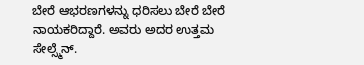ಬೇರೆ ಆಭರಣಗಳನ್ನು ಧರಿಸಲು ಬೇರೆ ಬೇರೆ ನಾಯಕರಿದ್ದಾರೆ. ಅವರು ಅದರ ಉತ್ತಮ ಸೇಲ್ಸ್ಮೆನ್.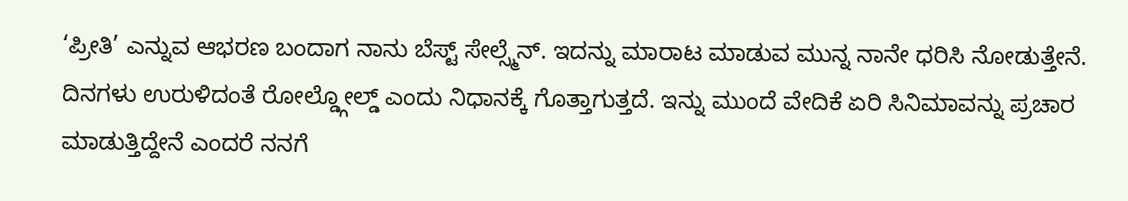‘ಪ್ರೀತಿ’ ಎನ್ನುವ ಆಭರಣ ಬಂದಾಗ ನಾನು ಬೆಸ್ಟ್ ಸೇಲ್ಸ್ಮೆನ್. ಇದನ್ನು ಮಾರಾಟ ಮಾಡುವ ಮುನ್ನ ನಾನೇ ಧರಿಸಿ ನೋಡುತ್ತೇನೆ. ದಿನಗಳು ಉರುಳಿದಂತೆ ರೋಲ್ಡ್ಗೋಲ್ಡ್ ಎಂದು ನಿಧಾನಕ್ಕೆ ಗೊತ್ತಾಗುತ್ತದೆ. ಇನ್ನು ಮುಂದೆ ವೇದಿಕೆ ಏರಿ ಸಿನಿಮಾವನ್ನು ಪ್ರಚಾರ ಮಾಡುತ್ತಿದ್ದೇನೆ ಎಂದರೆ ನನಗೆ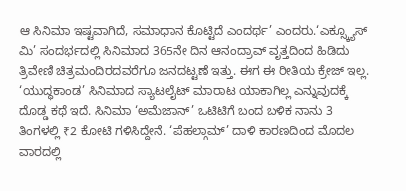ಆ ಸಿನಿಮಾ ಇಷ್ಟವಾಗಿದೆ, ಸಮಾಧಾನ ಕೊಟ್ಟಿದೆ ಎಂದರ್ಥ’ ಎಂದರು.‘ಎಕ್ಸ್ಕ್ಯೂಸ್ ಮಿ’ ಸಂದರ್ಭದಲ್ಲಿ ಸಿನಿಮಾದ 365ನೇ ದಿನ ಆನಂದ್ರಾವ್ ವೃತ್ತದಿಂದ ಹಿಡಿದು ತ್ರಿವೇಣಿ ಚಿತ್ರಮಂದಿರದವರೆಗೂ ಜನದಟ್ಟಣೆ ಇತ್ತು. ಈಗ ಈ ರೀತಿಯ ಕ್ರೇಜ್ ಇಲ್ಲ. ‘ಯುದ್ಧಕಾಂಡ’ ಸಿನಿಮಾದ ಸ್ಯಾಟಲೈಟ್ ಮಾರಾಟ ಯಾಕಾಗಿಲ್ಲ ಎನ್ನುವುದಕ್ಕೆ ದೊಡ್ಡ ಕಥೆ ಇದೆ. ಸಿನಿಮಾ ‘ಅಮೆಜಾನ್’ ಒಟಿಟಿಗೆ ಬಂದ ಬಳಿಕ ನಾನು 3 ತಿಂಗಳಲ್ಲಿ ₹2 ಕೋಟಿ ಗಳಿಸಿದ್ದೇನೆ. ‘ಪೆಹಲ್ಗಾಮ್’ ದಾಳಿ ಕಾರಣದಿಂದ ಮೊದಲ ವಾರದಲ್ಲಿ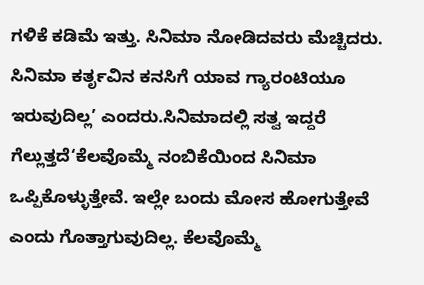ಗಳಿಕೆ ಕಡಿಮೆ ಇತ್ತು. ಸಿನಿಮಾ ನೋಡಿದವರು ಮೆಚ್ಚಿದರು. ಸಿನಿಮಾ ಕರ್ತೃವಿನ ಕನಸಿಗೆ ಯಾವ ಗ್ಯಾರಂಟಿಯೂ ಇರುವುದಿಲ್ಲ’ ಎಂದರು.ಸಿನಿಮಾದಲ್ಲಿ ಸತ್ವ ಇದ್ದರೆ ಗೆಲ್ಲುತ್ತದೆ‘ಕೆಲವೊಮ್ಮೆ ನಂಬಿಕೆಯಿಂದ ಸಿನಿಮಾ ಒಪ್ಪಿಕೊಳ್ಳುತ್ತೇವೆ. ಇಲ್ಲೇ ಬಂದು ಮೋಸ ಹೋಗುತ್ತೇವೆ ಎಂದು ಗೊತ್ತಾಗುವುದಿಲ್ಲ. ಕೆಲವೊಮ್ಮೆ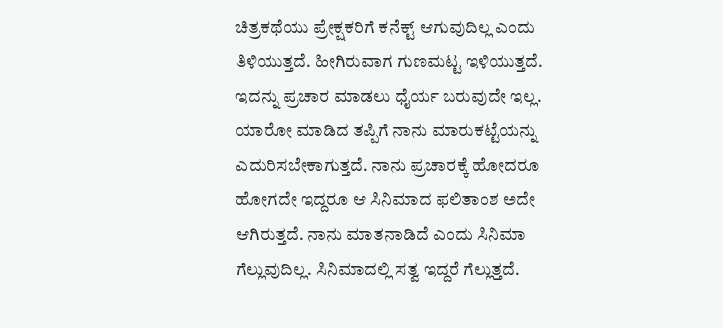ಚಿತ್ರಕಥೆಯು ಪ್ರೇಕ್ಷಕರಿಗೆ ಕನೆಕ್ಟ್ ಆಗುವುದಿಲ್ಲ ಎಂದು ತಿಳಿಯುತ್ತದೆ. ಹೀಗಿರುವಾಗ ಗುಣಮಟ್ಟ ಇಳಿಯುತ್ತದೆ. ಇದನ್ನು ಪ್ರಚಾರ ಮಾಡಲು ಧೈರ್ಯ ಬರುವುದೇ ಇಲ್ಲ. ಯಾರೋ ಮಾಡಿದ ತಪ್ಪಿಗೆ ನಾನು ಮಾರುಕಟ್ಟೆಯನ್ನು ಎದುರಿಸಬೇಕಾಗುತ್ತದೆ. ನಾನು ಪ್ರಚಾರಕ್ಕೆ ಹೋದರೂ ಹೋಗದೇ ಇದ್ದರೂ ಆ ಸಿನಿಮಾದ ಫಲಿತಾಂಶ ಅದೇ ಆಗಿರುತ್ತದೆ. ನಾನು ಮಾತನಾಡಿದೆ ಎಂದು ಸಿನಿಮಾ ಗೆಲ್ಲುವುದಿಲ್ಲ. ಸಿನಿಮಾದಲ್ಲಿ ಸತ್ವ ಇದ್ದರೆ ಗೆಲ್ಲುತ್ತದೆ.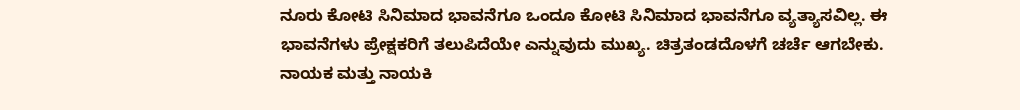ನೂರು ಕೋಟಿ ಸಿನಿಮಾದ ಭಾವನೆಗೂ ಒಂದೂ ಕೋಟಿ ಸಿನಿಮಾದ ಭಾವನೆಗೂ ವ್ಯತ್ಯಾಸವಿಲ್ಲ. ಈ ಭಾವನೆಗಳು ಪ್ರೇಕ್ಷಕರಿಗೆ ತಲುಪಿದೆಯೇ ಎನ್ನುವುದು ಮುಖ್ಯ. ಚಿತ್ರತಂಡದೊಳಗೆ ಚರ್ಚೆ ಆಗಬೇಕು. ನಾಯಕ ಮತ್ತು ನಾಯಕಿ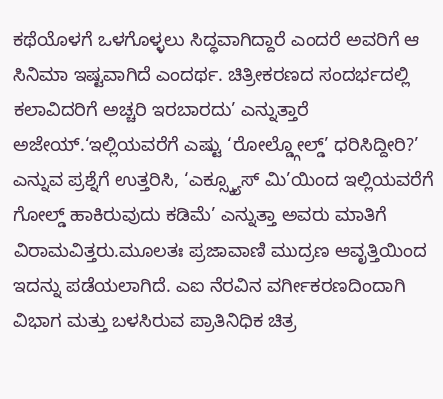ಕಥೆಯೊಳಗೆ ಒಳಗೊಳ್ಳಲು ಸಿದ್ಧವಾಗಿದ್ದಾರೆ ಎಂದರೆ ಅವರಿಗೆ ಆ ಸಿನಿಮಾ ಇಷ್ಟವಾಗಿದೆ ಎಂದರ್ಥ. ಚಿತ್ರೀಕರಣದ ಸಂದರ್ಭದಲ್ಲಿ ಕಲಾವಿದರಿಗೆ ಅಚ್ಚರಿ ಇರಬಾರದು’ ಎನ್ನುತ್ತಾರೆ ಅಜೇಯ್.‘ಇಲ್ಲಿಯವರೆಗೆ ಎಷ್ಟು ‘ರೋಲ್ಡ್ಗೋಲ್ಡ್’ ಧರಿಸಿದ್ದೀರಿ?’ ಎನ್ನುವ ಪ್ರಶ್ನೆಗೆ ಉತ್ತರಿಸಿ, ‘ಎಕ್ಸ್ಕ್ಯೂಸ್ ಮಿ’ಯಿಂದ ಇಲ್ಲಿಯವರೆಗೆ ಗೋಲ್ಡ್ ಹಾಕಿರುವುದು ಕಡಿಮೆ’ ಎನ್ನುತ್ತಾ ಅವರು ಮಾತಿಗೆ ವಿರಾಮವಿತ್ತರು.ಮೂಲತಃ ಪ್ರಜಾವಾಣಿ ಮುದ್ರಣ ಆವೃತ್ತಿಯಿಂದ ಇದನ್ನು ಪಡೆಯಲಾಗಿದೆ. ಎಐ ನೆರವಿನ ವರ್ಗೀಕರಣದಿಂದಾಗಿ ವಿಭಾಗ ಮತ್ತು ಬಳಸಿರುವ ಪ್ರಾತಿನಿಧಿಕ ಚಿತ್ರ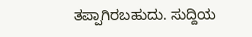ತಪ್ಪಾಗಿರಬಹುದು. ಸುದ್ದಿಯ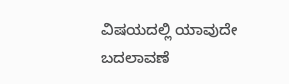ವಿಷಯದಲ್ಲಿ ಯಾವುದೇ ಬದಲಾವಣೆ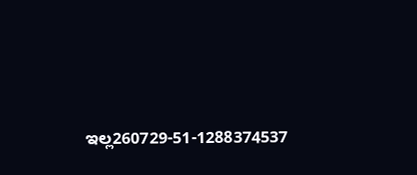ಇಲ್ಲ260729-51-1288374537